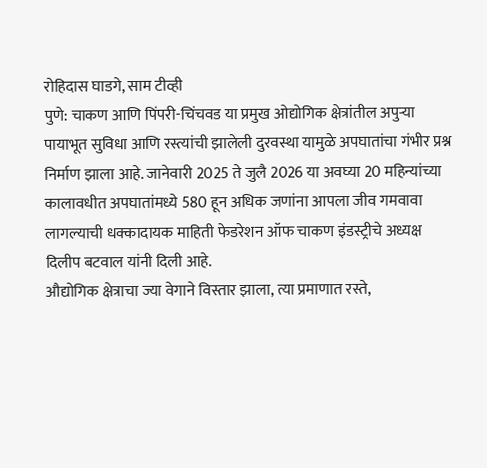रोहिदास घाडगे, साम टीव्ही
पुणे: चाकण आणि पिंपरी-चिंचवड या प्रमुख ओद्योगिक क्षेत्रांतील अपुऱ्या पायाभूत सुविधा आणि रस्त्यांची झालेली दुरवस्था यामुळे अपघातांचा गंभीर प्रश्न निर्माण झाला आहे. जानेवारी 2025 ते जुलै 2026 या अवघ्या 20 महिन्यांच्या कालावधीत अपघातांमध्ये 580 हून अधिक जणांना आपला जीव गमवावा लागल्याची धक्कादायक माहिती फेडरेशन ऑफ चाकण इंडस्ट्रीचे अध्यक्ष दिलीप बटवाल यांनी दिली आहे.
औद्योगिक क्षेत्राचा ज्या वेगाने विस्तार झाला, त्या प्रमाणात रस्ते,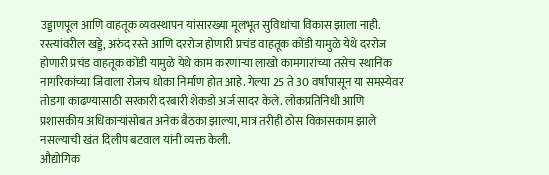उड्डाणपूल आणि वाहतूक व्यवस्थापन यांसारख्या मूलभूत सुविधांचा विकास झाला नाही. रस्त्यांवरील खड्डे, अरुंद रस्ते आणि दररोज होणारी प्रचंड वाहतूक कोंडी यामुळे येथे दररोज होणारी प्रचंड वाहतूक कोंडी यामुळे येथे काम करणाऱ्या लाखो कामगारांच्या तसेच स्थानिक नागरिकांच्या जिवाला रोजच धोका निर्माण होत आहे. गेल्या 25 ते 30 वर्षांपासून या समस्येवर तोडगा काढण्यासाठी सरकारी दरबारी शेकडो अर्ज सादर केले. लोकप्रतिनिधी आणि प्रशासकीय अधिकाऱ्यांसोबत अनेक बैठका झाल्या, मात्र तरीही ठोस विकासकाम झाले नसल्याची खंत दिलीप बटवाल यांनी व्यक्त केली.
औद्योगिक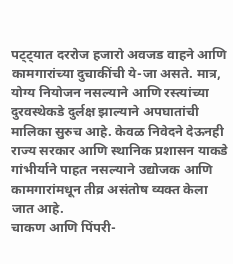पट्ट्यात दररोज हजारो अवजड वाहने आणि कामगारांच्या दुचाकींची ये-जा असते. मात्र, योग्य नियोजन नसल्याने आणि रस्त्यांच्या दुरवस्थेकडे दुर्लक्ष झाल्याने अपघातांची मालिका सुरुच आहे. केवळ निवेदने देऊनही राज्य सरकार आणि स्थानिक प्रशासन याकडे गांभीर्याने पाहत नसल्याने उद्योजक आणि कामगारांमधून तीव्र असंतोष व्यक्त केला जात आहे.
चाकण आणि पिंपरी-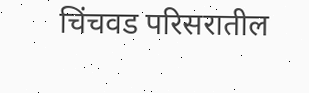चिंचवड परिसरातील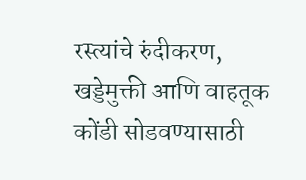रस्त्यांचे रुंदीकरण, खड्डेमुक्ती आणि वाहतूक कोंडी सोडवण्यासाठी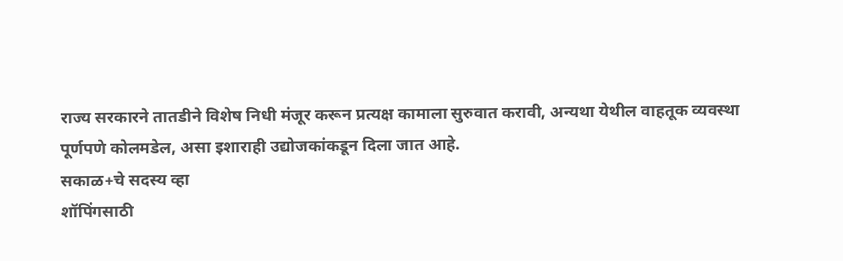राज्य सरकारने तातडीने विशेष निधी मंजूर करून प्रत्यक्ष कामाला सुरुवात करावी, अन्यथा येथील वाहतूक व्यवस्था पूर्णपणे कोलमडेल, असा इशाराही उद्योजकांकडून दिला जात आहे.
सकाळ+चे सदस्य व्हा
शॉपिंगसाठी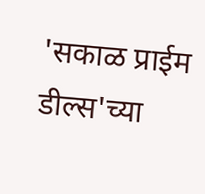'सकाळ प्राईम डील्स'च्या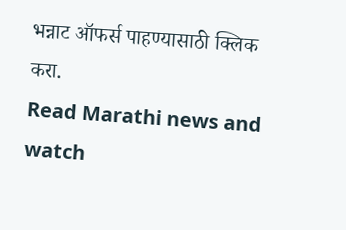भन्नाट ऑफर्स पाहण्यासाठी क्लिक करा.
Read Marathi news and watch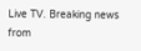Live TV. Breaking news from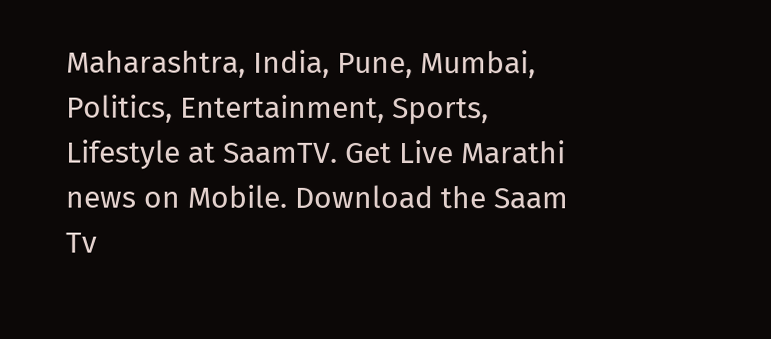Maharashtra, India, Pune, Mumbai, Politics, Entertainment, Sports, Lifestyle at SaamTV. Get Live Marathi news on Mobile. Download the Saam Tv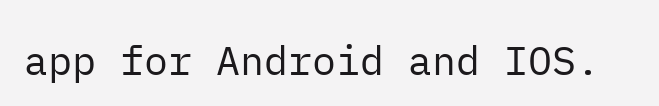app for Android and IOS.